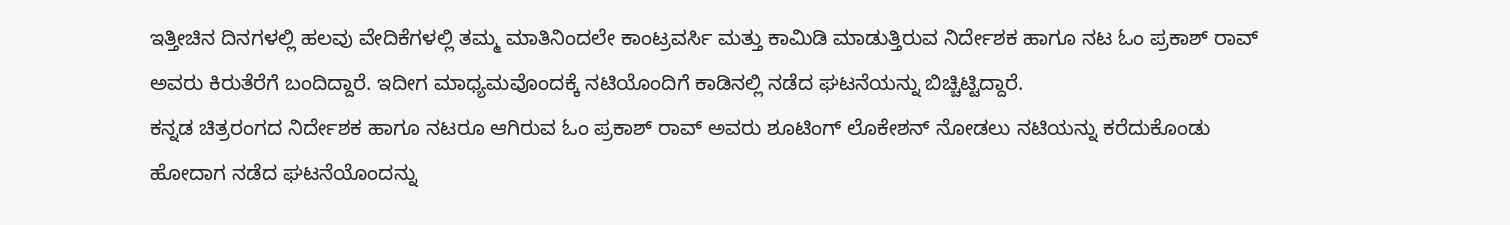ಇತ್ತೀಚಿನ ದಿನಗಳಲ್ಲಿ ಹಲವು ವೇದಿಕೆಗಳಲ್ಲಿ ತಮ್ಮ ಮಾತಿನಿಂದಲೇ ಕಾಂಟ್ರವರ್ಸಿ ಮತ್ತು ಕಾಮಿಡಿ ಮಾಡುತ್ತಿರುವ ನಿರ್ದೇಶಕ ಹಾಗೂ ನಟ ಓಂ ಪ್ರಕಾಶ್ ರಾವ್ ಅವರು ಕಿರುತೆರೆಗೆ ಬಂದಿದ್ದಾರೆ. ಇದೀಗ ಮಾಧ್ಯಮವೊಂದಕ್ಕೆ ನಟಿಯೊಂದಿಗೆ ಕಾಡಿನಲ್ಲಿ ನಡೆದ ಘಟನೆಯನ್ನು ಬಿಚ್ಚಿಟ್ಟಿದ್ದಾರೆ.
ಕನ್ನಡ ಚಿತ್ರರಂಗದ ನಿರ್ದೇಶಕ ಹಾಗೂ ನಟರೂ ಆಗಿರುವ ಓಂ ಪ್ರಕಾಶ್ ರಾವ್ ಅವರು ಶೂಟಿಂಗ್ ಲೊಕೇಶನ್ ನೋಡಲು ನಟಿಯನ್ನು ಕರೆದುಕೊಂಡು ಹೋದಾಗ ನಡೆದ ಘಟನೆಯೊಂದನ್ನು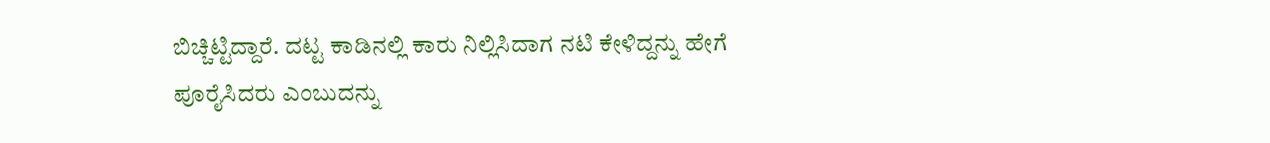ಬಿಚ್ಚಿಟ್ಟಿದ್ದಾರೆ. ದಟ್ಟ ಕಾಡಿನಲ್ಲಿ ಕಾರು ನಿಲ್ಲಿಸಿದಾಗ ನಟಿ ಕೇಳಿದ್ದನ್ನು ಹೇಗೆ ಪೂರೈಸಿದರು ಎಂಬುದನ್ನು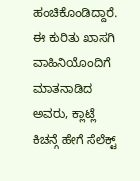ಹಂಚಿಕೊಂಡಿದ್ದಾರೆ.
ಈ ಕುರಿತು ಖಾಸಗಿ ವಾಹಿನಿಯೊಂದಿಗೆ ಮಾತನಾಡಿದ ಅವರು, ಕ್ಲಾಟ್ಲೆ ಕಿಚನ್ಗೆ ಹೇಗೆ ಸೆಲೆಕ್ಟ್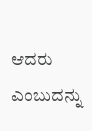ಆದರು ಎಂಬುದನ್ನು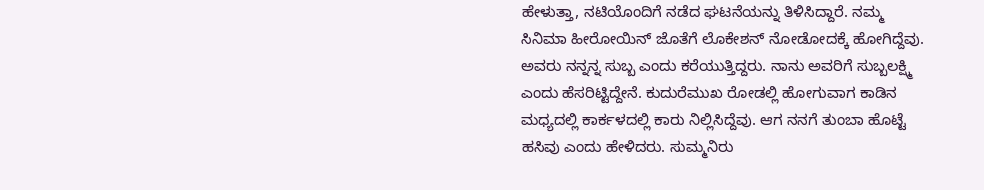ಹೇಳುತ್ತಾ, ನಟಿಯೊಂದಿಗೆ ನಡೆದ ಘಟನೆಯನ್ನು ತಿಳಿಸಿದ್ದಾರೆ. ನಮ್ಮ ಸಿನಿಮಾ ಹೀರೋಯಿನ್ ಜೊತೆಗೆ ಲೊಕೇಶನ್ ನೋಡೋದಕ್ಕೆ ಹೋಗಿದ್ದೆವು. ಅವರು ನನ್ನನ್ನ ಸುಬ್ಬ ಎಂದು ಕರೆಯುತ್ತಿದ್ದರು. ನಾನು ಅವರಿಗೆ ಸುಬ್ಬಲಕ್ಷ್ಮಿ ಎಂದು ಹೆಸರಿಟ್ಟಿದ್ದೇನೆ. ಕುದುರೆಮುಖ ರೋಡಲ್ಲಿ ಹೋಗುವಾಗ ಕಾಡಿನ ಮಧ್ಯದಲ್ಲಿ ಕಾರ್ಕಳದಲ್ಲಿ ಕಾರು ನಿಲ್ಲಿಸಿದ್ದೆವು. ಆಗ ನನಗೆ ತುಂಬಾ ಹೊಟ್ಟೆ ಹಸಿವು ಎಂದು ಹೇಳಿದರು. ಸುಮ್ಮನಿರು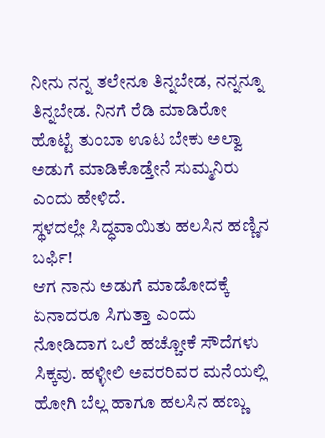ನೀನು ನನ್ನ ತಲೇನೂ ತಿನ್ನಬೇಡ, ನನ್ನನ್ನೂ ತಿನ್ನಬೇಡ. ನಿನಗೆ ರೆಡಿ ಮಾಡಿರೋ ಹೊಟ್ಟೆ ತುಂಬಾ ಊಟ ಬೇಕು ಅಲ್ವಾ ಅಡುಗೆ ಮಾಡಿಕೊಡ್ತೇನೆ ಸುಮ್ಮನಿರು ಎಂದು ಹೇಳಿದೆ.
ಸ್ಥಳದಲ್ಲೇ ಸಿದ್ಧವಾಯಿತು ಹಲಸಿನ ಹಣ್ಣಿನ ಬರ್ಫಿ!
ಆಗ ನಾನು ಅಡುಗೆ ಮಾಡೋದಕ್ಕೆ ಏನಾದರೂ ಸಿಗುತ್ತಾ ಎಂದು ನೋಡಿದಾಗ ಒಲೆ ಹಚ್ಚೋಕೆ ಸೌದೆಗಳು ಸಿಕ್ಕವು. ಹಳ್ಳೀಲಿ ಅವರರಿವರ ಮನೆಯಲ್ಲಿ ಹೋಗಿ ಬೆಲ್ಲ ಹಾಗೂ ಹಲಸಿನ ಹಣ್ಣು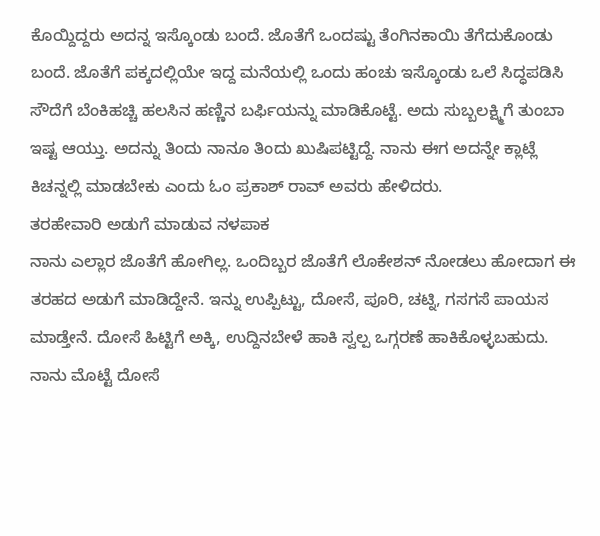ಕೊಯ್ದಿದ್ದರು ಅದನ್ನ ಇಸ್ಕೊಂಡು ಬಂದೆ. ಜೊತೆಗೆ ಒಂದಷ್ಟು ತೆಂಗಿನಕಾಯಿ ತೆಗೆದುಕೊಂಡು ಬಂದೆ. ಜೊತೆಗೆ ಪಕ್ಕದಲ್ಲಿಯೇ ಇದ್ದ ಮನೆಯಲ್ಲಿ ಒಂದು ಹಂಚು ಇಸ್ಕೊಂಡು ಒಲೆ ಸಿದ್ಧಪಡಿಸಿ ಸೌದೆಗೆ ಬೆಂಕಿಹಚ್ಚಿ ಹಲಸಿನ ಹಣ್ಣಿನ ಬರ್ಫಿಯನ್ನು ಮಾಡಿಕೊಟ್ಟೆ. ಅದು ಸುಬ್ಬಲಕ್ಷ್ಮಿಗೆ ತುಂಬಾ ಇಷ್ಟ ಆಯ್ತು. ಅದನ್ನು ತಿಂದು ನಾನೂ ತಿಂದು ಖುಷಿಪಟ್ಟಿದ್ದೆ. ನಾನು ಈಗ ಅದನ್ನೇ ಕ್ಲಾಟ್ಲೆ ಕಿಚನ್ನಲ್ಲಿ ಮಾಡಬೇಕು ಎಂದು ಓಂ ಪ್ರಕಾಶ್ ರಾವ್ ಅವರು ಹೇಳಿದರು.
ತರಹೇವಾರಿ ಅಡುಗೆ ಮಾಡುವ ನಳಪಾಕ
ನಾನು ಎಲ್ಲಾರ ಜೊತೆಗೆ ಹೋಗಿಲ್ಲ. ಒಂದಿಬ್ಬರ ಜೊತೆಗೆ ಲೊಕೇಶನ್ ನೋಡಲು ಹೋದಾಗ ಈ ತರಹದ ಅಡುಗೆ ಮಾಡಿದ್ದೇನೆ. ಇನ್ನು ಉಪ್ಪಿಟ್ಟು, ದೋಸೆ, ಪೂರಿ, ಚಟ್ನಿ, ಗಸಗಸೆ ಪಾಯಸ ಮಾಡ್ತೇನೆ. ದೋಸೆ ಹಿಟ್ಟಿಗೆ ಅಕ್ಕಿ, ಉದ್ದಿನಬೇಳೆ ಹಾಕಿ ಸ್ವಲ್ಪ ಒಗ್ಗರಣೆ ಹಾಕಿಕೊಳ್ಳಬಹುದು. ನಾನು ಮೊಟ್ಟೆ ದೋಸೆ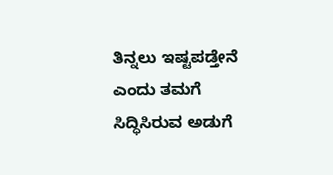ತಿನ್ನಲು ಇಷ್ಟಪಡ್ತೇನೆ ಎಂದು ತಮಗೆ ಸಿದ್ಧಿಸಿರುವ ಅಡುಗೆ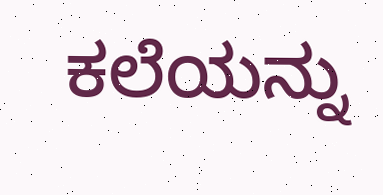ಕಲೆಯನ್ನು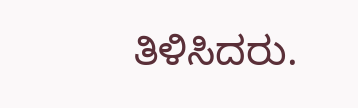ತಿಳಿಸಿದರು.